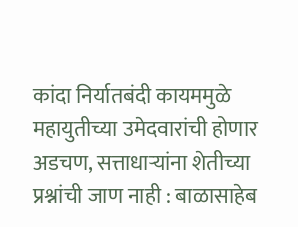कांदा निर्यातबंदी कायममुळे महायुतीच्या उमेदवारांची होणार अडचण, सत्ताधाऱ्यांना शेतीच्या प्रश्नांची जाण नाही : बाळासाहेब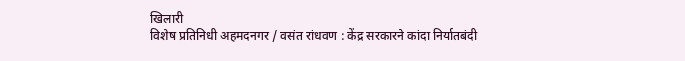खिलारी
विशेष प्रतिनिधी अहमदनगर / वसंत रांधवण : केंद्र सरकारने कांदा निर्यातबंदी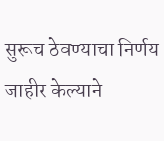सुरूच ठेवण्याचा निर्णय जाहीर केल्याने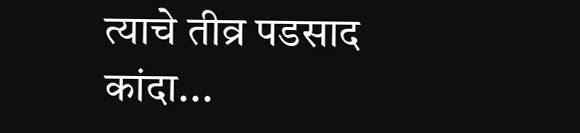त्याचे तीव्र पडसाद कांदा...